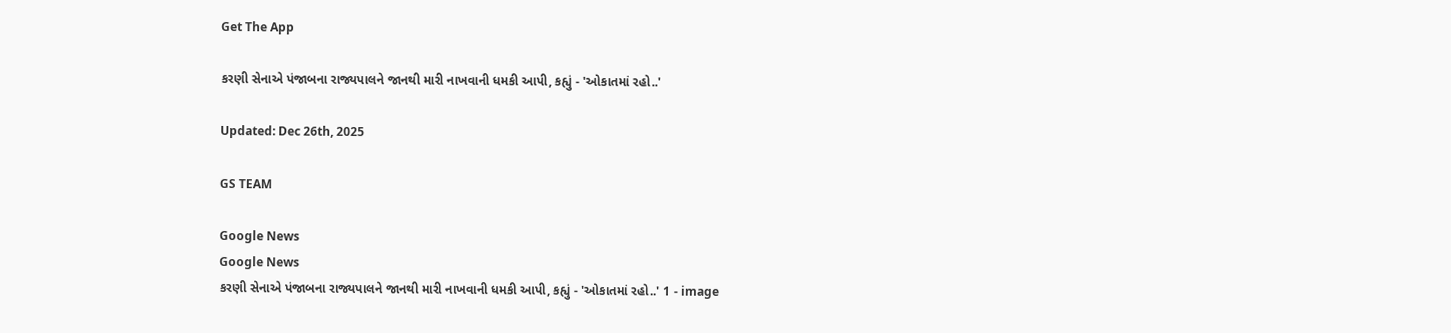Get The App

કરણી સેનાએ પંજાબના રાજ્યપાલને જાનથી મારી નાખવાની ધમકી આપી, કહ્યું - 'ઓકાતમાં રહો..'

Updated: Dec 26th, 2025

GS TEAM

Google News
Google News
કરણી સેનાએ પંજાબના રાજ્યપાલને જાનથી મારી નાખવાની ધમકી આપી, કહ્યું - 'ઓકાતમાં રહો..' 1 - image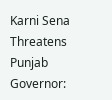Karni Sena Threatens Punjab Governor: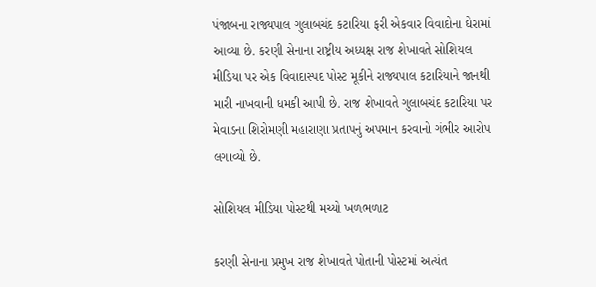પંજાબના રાજ્યપાલ ગુલાબચંદ કટારિયા ફરી એકવાર વિવાદોના ઘેરામાં આવ્યા છે. કરણી સેનાના રાષ્ટ્રીય અધ્યક્ષ રાજ શેખાવતે સોશિયલ મીડિયા પર એક વિવાદાસ્પદ પોસ્ટ મૂકીને રાજ્યપાલ કટારિયાને જાનથી મારી નાખવાની ધમકી આપી છે. રાજ શેખાવતે ગુલાબચંદ કટારિયા પર મેવાડના શિરોમણી મહારાણા પ્રતાપનું અપમાન કરવાનો ગંભીર આરોપ લગાવ્યો છે.

સોશિયલ મીડિયા પોસ્ટથી મચ્યો ખળભળાટ

કરણી સેનાના પ્રમુખ રાજ શેખાવતે પોતાની પોસ્ટમાં અત્યંત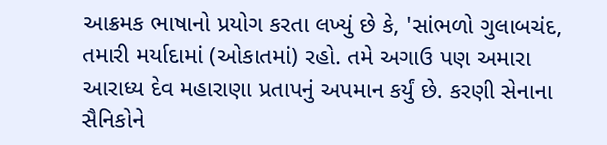આક્રમક ભાષાનો પ્રયોગ કરતા લખ્યું છે કે, 'સાંભળો ગુલાબચંદ, તમારી મર્યાદામાં (ઓકાતમાં) રહો. તમે અગાઉ પણ અમારા આરાધ્ય દેવ મહારાણા પ્રતાપનું અપમાન કર્યું છે. કરણી સેનાના સૈનિકોને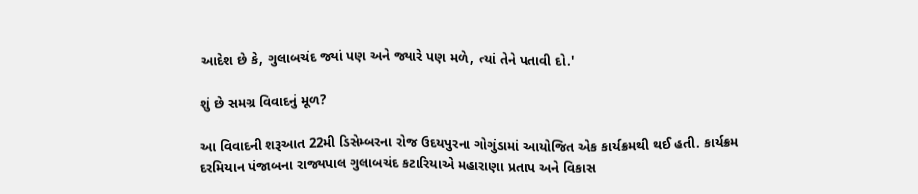આદેશ છે કે, ગુલાબચંદ જ્યાં પણ અને જ્યારે પણ મળે, ત્યાં તેને પતાવી દો.'

શું છે સમગ્ર વિવાદનું મૂળ?

આ વિવાદની શરૂઆત 22મી ડિસેમ્બરના રોજ ઉદયપુરના ગોગુંડામાં આયોજિત એક કાર્યક્રમથી થઈ હતી. કાર્યક્રમ દરમિયાન પંજાબના રાજ્યપાલ ગુલાબચંદ કટારિયાએ મહારાણા પ્રતાપ અને વિકાસ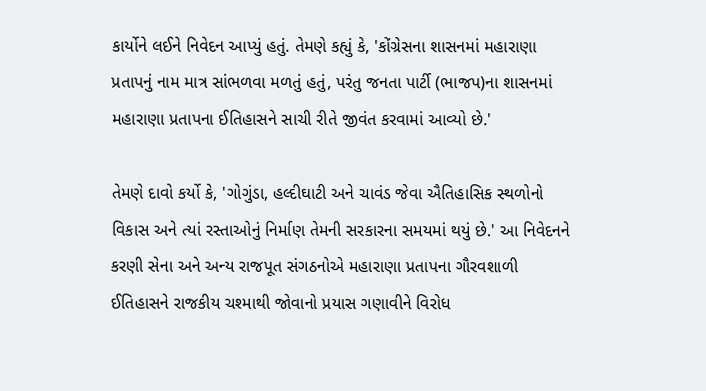કાર્યોને લઈને નિવેદન આપ્યું હતું. તેમણે કહ્યું કે, 'કોંગ્રેસના શાસનમાં મહારાણા પ્રતાપનું નામ માત્ર સાંભળવા મળતું હતું, પરંતુ જનતા પાર્ટી (ભાજપ)ના શાસનમાં મહારાણા પ્રતાપના ઈતિહાસને સાચી રીતે જીવંત કરવામાં આવ્યો છે.'

તેમણે દાવો કર્યો કે, 'ગોગુંડા, હલ્દીઘાટી અને ચાવંડ જેવા ઐતિહાસિક સ્થળોનો વિકાસ અને ત્યાં રસ્તાઓનું નિર્માણ તેમની સરકારના સમયમાં થયું છે.' આ નિવેદનને કરણી સેના અને અન્ય રાજપૂત સંગઠનોએ મહારાણા પ્રતાપના ગૌરવશાળી ઈતિહાસને રાજકીય ચશ્માથી જોવાનો પ્રયાસ ગણાવીને વિરોધ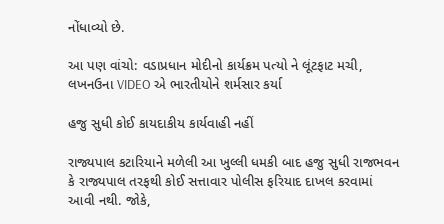નોંધાવ્યો છે.

આ પણ વાંચો: વડાપ્રધાન મોદીનો કાર્યક્રમ પત્યો ને લૂંટફાટ મચી, લખનઉના VIDEO એ ભારતીયોને શર્મસાર કર્યા

હજુ સુધી કોઈ કાયદાકીય કાર્યવાહી નહીં

રાજ્યપાલ કટારિયાને મળેલી આ ખુલ્લી ધમકી બાદ હજુ સુધી રાજભવન કે રાજ્યપાલ તરફથી કોઈ સત્તાવાર પોલીસ ફરિયાદ દાખલ કરવામાં આવી નથી. જોકે,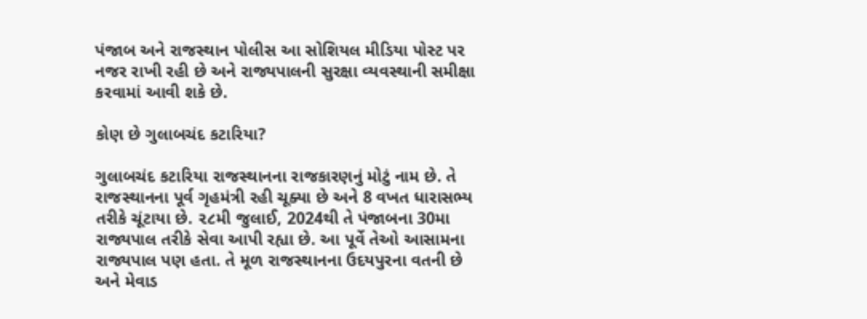પંજાબ અને રાજસ્થાન પોલીસ આ સોશિયલ મીડિયા પોસ્ટ પર નજર રાખી રહી છે અને રાજ્યપાલની સુરક્ષા વ્યવસ્થાની સમીક્ષા કરવામાં આવી શકે છે.

કોણ છે ગુલાબચંદ કટારિયા?

ગુલાબચંદ કટારિયા રાજસ્થાનના રાજકારણનું મોટું નામ છે. તે રાજસ્થાનના પૂર્વ ગૃહમંત્રી રહી ચૂક્યા છે અને 8 વખત ધારાસભ્ય તરીકે ચૂંટાયા છે. ૨૮મી જુલાઈ, 2024થી તે પંજાબના 30મા રાજ્યપાલ તરીકે સેવા આપી રહ્યા છે. આ પૂર્વે તેઓ આસામના રાજ્યપાલ પણ હતા. તે મૂળ રાજસ્થાનના ઉદયપુરના વતની છે અને મેવાડ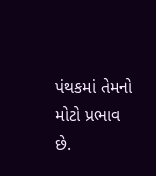પંથકમાં તેમનો મોટો પ્રભાવ છે.